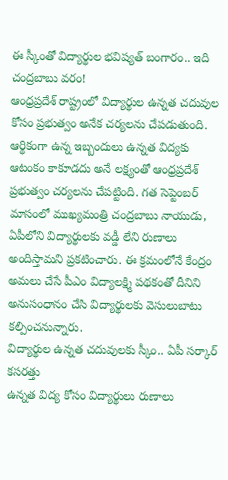ఈ స్కీంతో విద్యార్థుల భవిష్యత్ బంగారం.. ఇది చంద్రబాబు వరం!
ఆంధ్రప్రదేశ్ రాష్ట్రంలో విద్యార్థుల ఉన్నత చదువుల కోసం ప్రభుత్వం అనేక చర్యలను చేపడుతుంది. ఆర్థికంగా ఉన్న ఇబ్బందులు ఉన్నత విద్యకు ఆటంకం కాకూడదు అనే లక్ష్యంతో ఆంధ్రప్రదేశ్ ప్రభుత్వం చర్యలను చేపట్టింది. గత సెప్టెంబర్ మాసంలో ముఖ్యమంత్రి చంద్రబాబు నాయుడు, ఏపీలోని విద్యార్థులకు వడ్డీ లేని రుణాలు అందిస్తామని ప్రకటించారు. ఈ క్రమంలోనే కేంద్రం అమలు చేసే పీఎం విద్యాలక్ష్మి పథకంతో దీనిని అనుసంధానం చేసి విద్యార్థులకు వెసులుబాటు కల్పించనున్నారు.
విద్యార్థుల ఉన్నత చదువులకు స్కీం.. ఏపీ సర్కార్ కసరత్తు
ఉన్నత విద్య కోసం విద్యార్థులు రుణాలు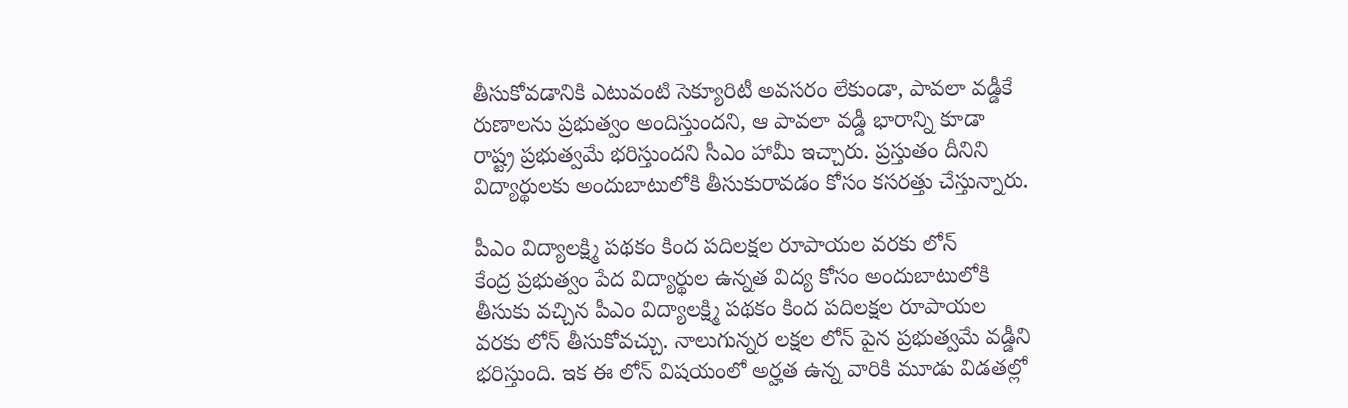తీసుకోవడానికి ఎటువంటి సెక్యూరిటీ అవసరం లేకుండా, పావలా వడ్డీకే రుణాలను ప్రభుత్వం అందిస్తుందని, ఆ పావలా వడ్డీ భారాన్ని కూడా రాష్ట్ర ప్రభుత్వమే భరిస్తుందని సీఎం హామీ ఇచ్చారు. ప్రస్తుతం దీనిని విద్యార్థులకు అందుబాటులోకి తీసుకురావడం కోసం కసరత్తు చేస్తున్నారు.

పీఎం విద్యాలక్ష్మి పథకం కింద పదిలక్షల రూపాయల వరకు లోన్
కేంద్ర ప్రభుత్వం పేద విద్యార్థుల ఉన్నత విద్య కోసం అందుబాటులోకి తీసుకు వచ్చిన పీఎం విద్యాలక్ష్మి పథకం కింద పదిలక్షల రూపాయల వరకు లోన్ తీసుకోవచ్చు. నాలుగున్నర లక్షల లోన్ పైన ప్రభుత్వమే వడ్డీని భరిస్తుంది. ఇక ఈ లోన్ విషయంలో అర్హత ఉన్న వారికి మూడు విడతల్లో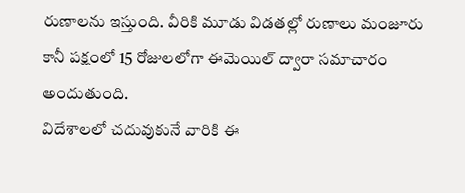రుణాలను ఇస్తుంది. వీరికి మూడు విడతల్లో రుణాలు మంజూరు కానీ పక్షంలో 15 రోజులలోగా ఈమెయిల్ ద్వారా సమాచారం అందుతుంది.
విదేశాలలో చదువుకునే వారికి ఈ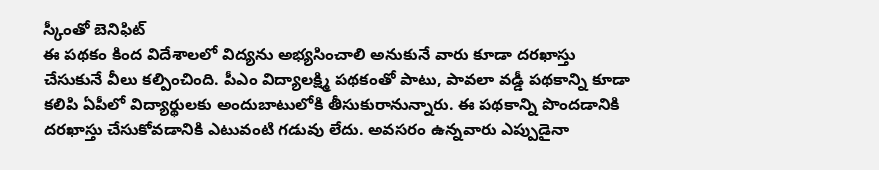స్కీంతో బెనిఫిట్
ఈ పథకం కింద విదేశాలలో విద్యను అభ్యసించాలి అనుకునే వారు కూడా దరఖాస్తు చేసుకునే వీలు కల్పించింది. పీఎం విద్యాలక్ష్మి పథకంతో పాటు, పావలా వడ్డీ పథకాన్ని కూడా కలిపి ఏపీలో విద్యార్థులకు అందుబాటులోకి తీసుకురానున్నారు. ఈ పథకాన్ని పొందడానికి దరఖాస్తు చేసుకోవడానికి ఎటువంటి గడువు లేదు. అవసరం ఉన్నవారు ఎప్పుడైనా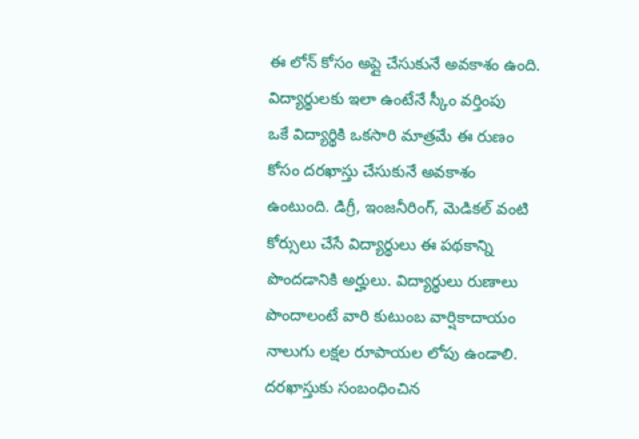ఈ లోన్ కోసం అప్లై చేసుకునే అవకాశం ఉంది.
విద్యార్థులకు ఇలా ఉంటేనే స్కీం వర్తింపు
ఒకే విద్యార్థికి ఒకసారి మాత్రమే ఈ రుణం కోసం దరఖాస్తు చేసుకునే అవకాశం ఉంటుంది. డిగ్రీ, ఇంజనీరింగ్, మెడికల్ వంటి కోర్సులు చేసే విద్యార్థులు ఈ పథకాన్ని పొందడానికి అర్హులు. విద్యార్థులు రుణాలు పొందాలంటే వారి కుటుంబ వార్షికాదాయం నాలుగు లక్షల రూపాయల లోపు ఉండాలి. దరఖాస్తుకు సంబంధించిన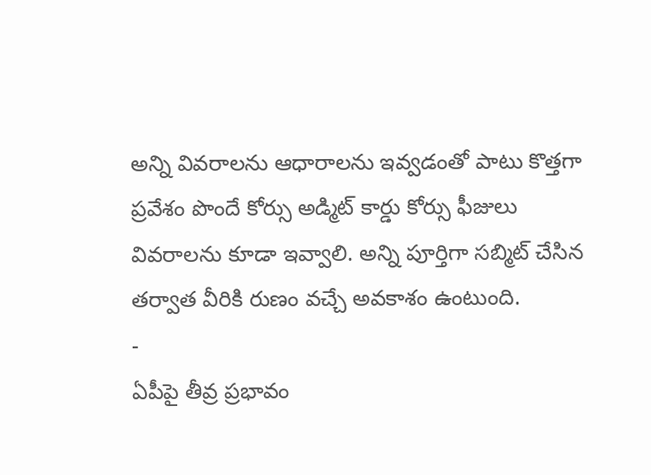అన్ని వివరాలను ఆధారాలను ఇవ్వడంతో పాటు కొత్తగా ప్రవేశం పొందే కోర్సు అడ్మిట్ కార్డు కోర్సు ఫీజులు వివరాలను కూడా ఇవ్వాలి. అన్ని పూర్తిగా సబ్మిట్ చేసిన తర్వాత వీరికి రుణం వచ్చే అవకాశం ఉంటుంది.
-
ఏపీపై తీవ్ర ప్రభావం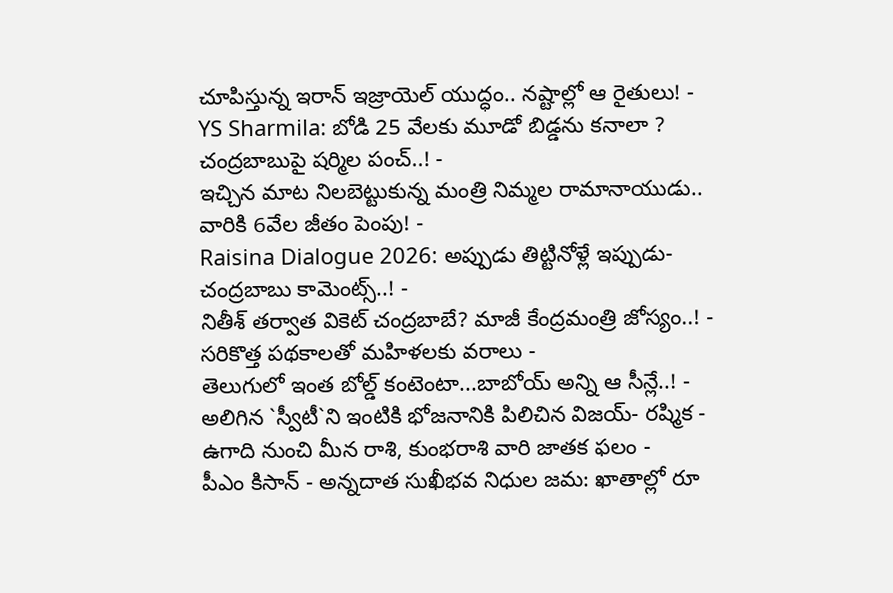చూపిస్తున్న ఇరాన్ ఇజ్రాయెల్ యుద్ధం.. నష్టాల్లో ఆ రైతులు! -
YS Sharmila: బోడి 25 వేలకు మూడో బిడ్డను కనాలా ? చంద్రబాబుపై షర్మిల పంచ్..! -
ఇచ్చిన మాట నిలబెట్టుకున్న మంత్రి నిమ్మల రామానాయుడు.. వారికి 6వేల జీతం పెంపు! -
Raisina Dialogue 2026: అప్పుడు తిట్టినోళ్లే ఇప్పుడు-చంద్రబాబు కామెంట్స్..! -
నితీశ్ తర్వాత వికెట్ చంద్రబాబే? మాజీ కేంద్రమంత్రి జోస్యం..! -
సరికొత్త పథకాలతో మహిళలకు వరాలు -
తెలుగులో ఇంత బోల్డ్ కంటెంటా...బాబోయ్ అన్ని ఆ సీన్లే..! -
అలిగిన `స్వీటీ`ని ఇంటికి భోజనానికి పిలిచిన విజయ్- రష్మిక -
ఉగాది నుంచి మీన రాశి, కుంభరాశి వారి జాతక ఫలం -
పీఎం కిసాన్ - అన్నదాత సుఖీభవ నిధుల జమ: ఖాతాల్లో రూ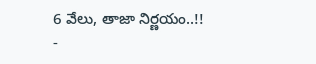6 వేలు, తాజా నిర్ణయం..!! -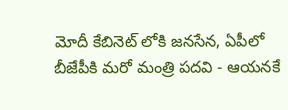మోదీ కేబినెట్ లోకి జనసేన, ఏపీలో బీజేపీకి మరో మంత్రి పదవి - ఆయనకే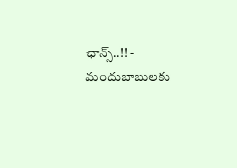ఛాన్స్..!! -
మందుబాబులకు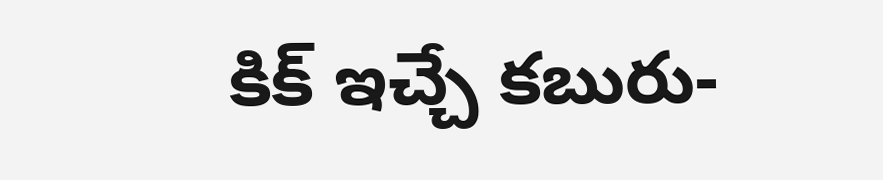కిక్ ఇచ్చే కబురు-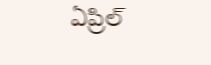ఏప్రిల్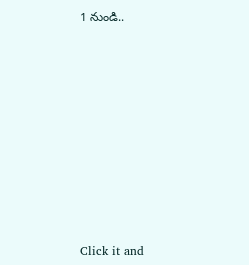1 నుండి..












Click it and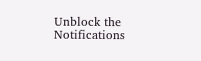Unblock the Notifications